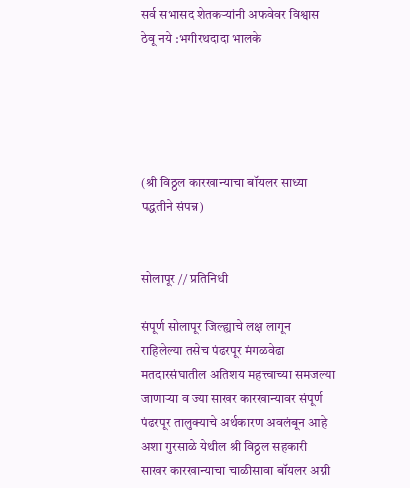सर्व सभासद शेतकऱ्यांनी अफवेवर विश्वास ठेवू नये :भगीरथदादा भालके





(श्री विठ्ठल कारखान्याचा बॉयलर साध्या पद्धतीने संपन्न)


सोलापूर // प्रतिनिधी

संपूर्ण सोलापूर जिल्ह्याचे लक्ष लागून राहिलेल्या तसेच पंढरपूर मंगळवेढा मतदारसंघातील अतिशय महत्त्वाच्या समजल्या जाणाऱ्या व ज्या साखर कारखान्यावर संपूर्ण पंढरपूर तालुक्याचे अर्थकारण अवलंबून आहे अशा गुरसाळे येथील श्री विठ्ठल सहकारी साखर कारखान्याचा चाळीसावा बॉयलर अग्नी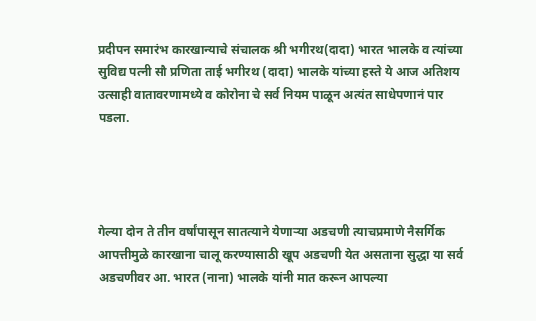प्रदीपन समारंभ कारखान्याचे संचालक श्री भगीरथ(दादा) भारत भालके व त्यांच्या सुविद्य पत्नी सौ प्रणिता ताई भगीरथ (दादा) भालके यांच्या हस्ते ये आज अतिशय उत्साही वातावरणामध्ये व कोरोना चे सर्व नियम पाळून अत्यंत साधेपणानं पार पडला.




गेल्या दोन ते तीन वर्षांपासून सातत्याने येणाऱ्या अडचणी त्याचप्रमाणे नैसर्गिक आपत्तीमुळे कारखाना चालू करण्यासाठी खूप अडचणी येत असताना सुद्धा या सर्व अडचणीवर आ. भारत (नाना) भालके यांनी मात करून आपल्या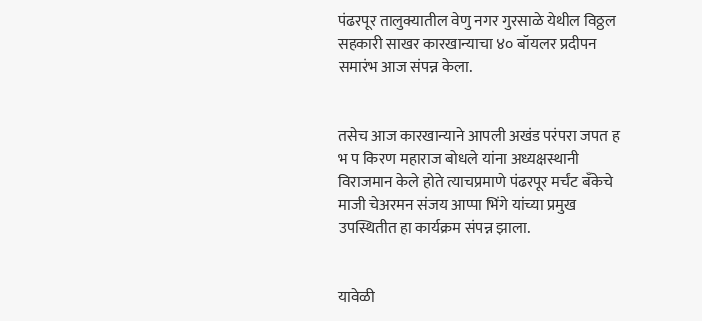पंढरपूर तालुक्यातील वेणु नगर गुरसाळे येथील विठ्ठल सहकारी साखर कारखान्याचा ४० बॉयलर प्रदीपन समारंभ आज संपन्न केला.


तसेच आज कारखान्याने आपली अखंड परंपरा जपत ह भ प किरण महाराज बोधले यांना अध्यक्षस्थानी विराजमान केले होते त्याचप्रमाणे पंढरपूर मर्चंट बँकेचे माजी चेअरमन संजय आप्पा भिंगे यांच्या प्रमुख उपस्थितीत हा कार्यक्रम संपन्न झाला.


यावेळी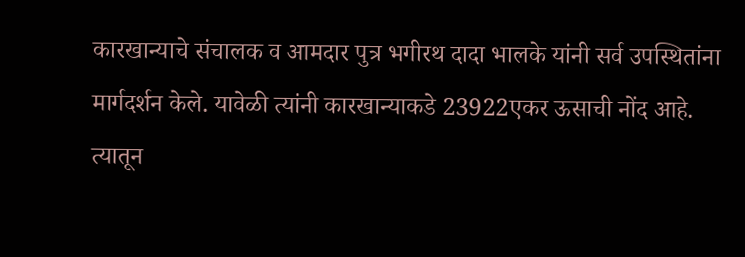कारखान्याचे संचालक व आमदार पुत्र भगीरथ दादा भालके यांनी सर्व उपस्थितांना मार्गदर्शन केले. यावेळी त्यांनी कारखान्याकडे 23922एकर ऊसाची नोंद आहे. त्यातून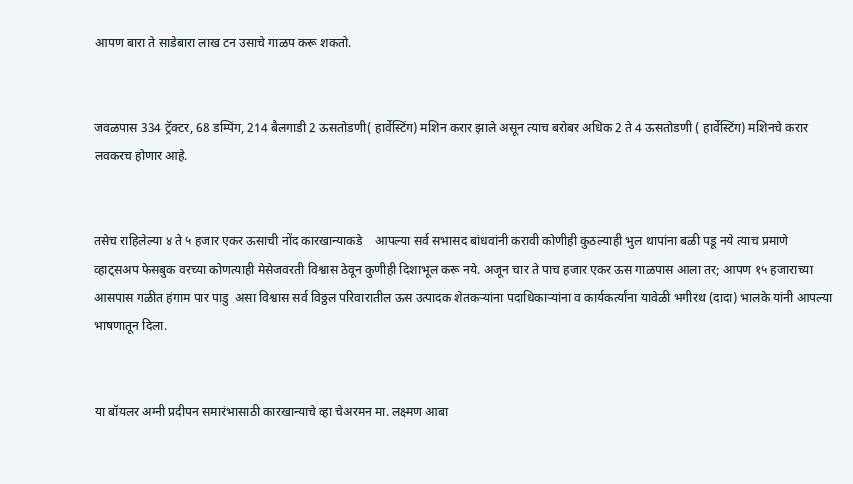आपण बारा ते साडेबारा लाख टन उसाचे गाळप करू शकतो.


जवळपास 334 ट्रॅक्टर, 68 डम्पिंग, 214 बैलगाडी 2 ऊसतोडणी( हार्वेस्टिंग) मशिन करार झाले असून त्याच बरोबर अधिक 2 ते 4 ऊसतोडणी ( हार्वेस्टिंग) मशिनचे करार लवकरच होणार आहे.


तसेच राहिलेल्या ४ ते ५ हजार एकर ऊसाची नोंद कारखान्याकडे    आपल्या सर्व सभासद बांधवांनी करावी कोणीही कुठल्याही भुल थापांना बळी पडू नये त्याच प्रमाणे व्हाट्सअप फेसबुक वरच्या कोणत्याही मेसेजवरती विश्वास ठेवून कुणीही दिशाभूल करू नये. अजून चार ते पाच हजार एकर ऊस गाळपास आला तर; आपण १५ हजाराच्या आसपास गळीत हंगाम पार पाडु  असा विश्वास सर्व विठ्ठल परिवारातील ऊस उत्पादक शेतकऱ्यांना पदाधिकाऱ्यांना व कार्यकर्त्यांना यावेळी भगीरथ (दादा) भालके यांनी आपल्या भाषणातून दिला.


या बॉयलर अग्नी प्रदीपन समारंभासाठी कारखान्याचे व्हा चेअरमन मा. लक्ष्मण आबा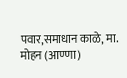पवार,समाधान काळे, मा. मोहन (आण्णा)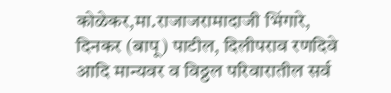कोळेकर,मा.राजाजरामादाजी भिंगारे, दिनकर (बापू) पाटील, दिलीपराव रणदिवे आदि मान्यवर व विठ्ठल परिवारातील सर्व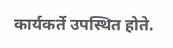कार्यकर्ते उपस्थित होते.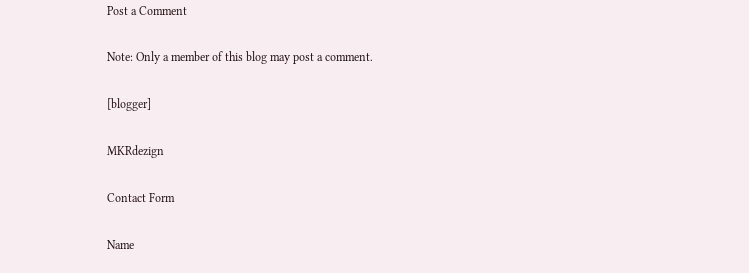Post a Comment

Note: Only a member of this blog may post a comment.

[blogger]

MKRdezign

Contact Form

Name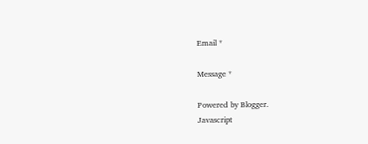Email *

Message *

Powered by Blogger.
Javascript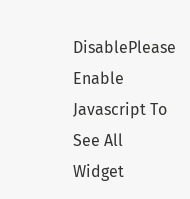DisablePlease Enable Javascript To See All Widget